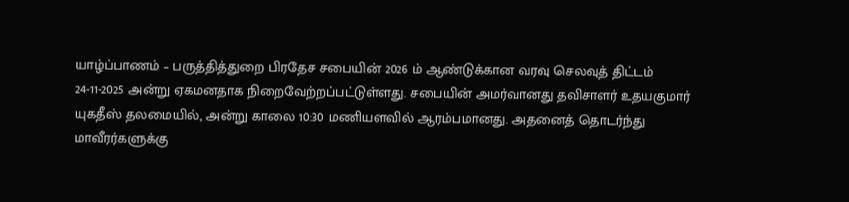யாழ்ப்பாணம் – பருத்தித்துறை பிரதேச சபையின் 2026 ம் ஆண்டுக்கான வரவு செலவுத் திட்டம் 24-11-2025 அன்று ஏகமனதாக நிறைவேற்றப்பட்டுள்ளது. சபையின் அமர்வானது தவிசாளர் உதயகுமார் யுகதீஸ் தலமையில், அன்று காலை 10:30 மணியளவில் ஆரம்பமானது. அதனைத் தொடர்ந்து மாவீரர்களுக்கு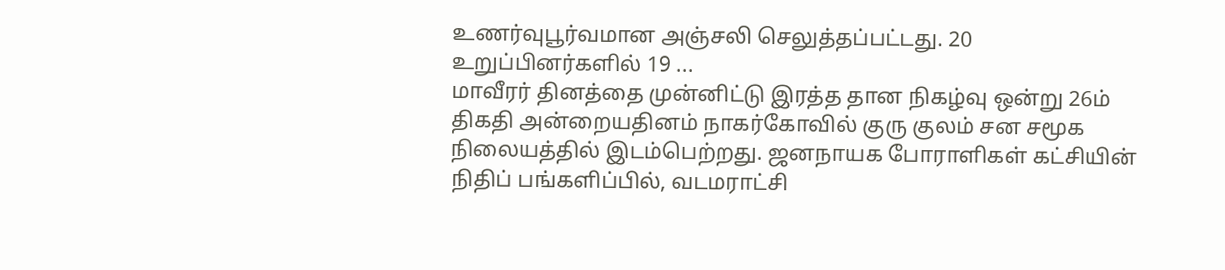உணர்வுபூர்வமான அஞ்சலி செலுத்தப்பட்டது. 20 உறுப்பினர்களில் 19 ...
மாவீரர் தினத்தை முன்னிட்டு இரத்த தான நிகழ்வு ஒன்று 26ம் திகதி அன்றையதினம் நாகர்கோவில் குரு குலம் சன சமூக நிலையத்தில் இடம்பெற்றது. ஜனநாயக போராளிகள் கட்சியின் நிதிப் பங்களிப்பில், வடமராட்சி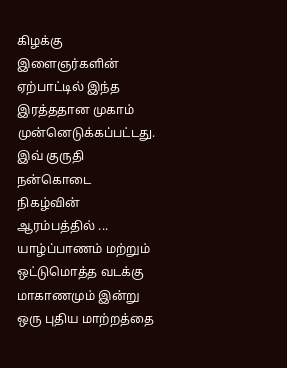கிழக்கு இளைஞர்களின் ஏற்பாட்டில் இந்த இரத்ததான முகாம் முன்னெடுக்கப்பட்டது. இவ் குருதி நன்கொடை நிகழ்வின் ஆரம்பத்தில் ...
யாழ்ப்பாணம் மற்றும் ஒட்டுமொத்த வடக்கு மாகாணமும் இன்று ஒரு புதிய மாற்றத்தை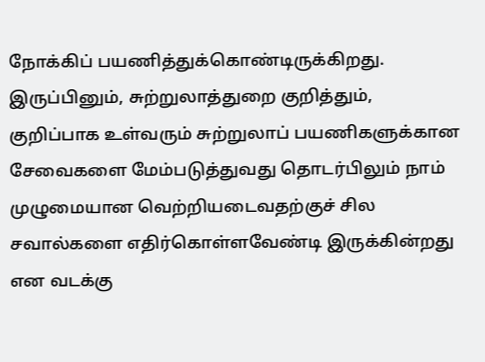நோக்கிப் பயணித்துக்கொண்டிருக்கிறது. இருப்பினும், சுற்றுலாத்துறை குறித்தும், குறிப்பாக உள்வரும் சுற்றுலாப் பயணிகளுக்கான சேவைகளை மேம்படுத்துவது தொடர்பிலும் நாம் முழுமையான வெற்றியடைவதற்குச் சில சவால்களை எதிர்கொள்ளவேண்டி இருக்கின்றது என வடக்கு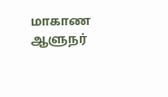மாகாண ஆளுநர்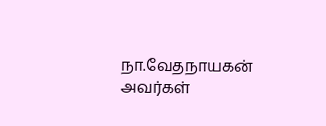நா.வேதநாயகன் அவர்கள்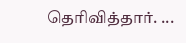தெரிவித்தார். ...